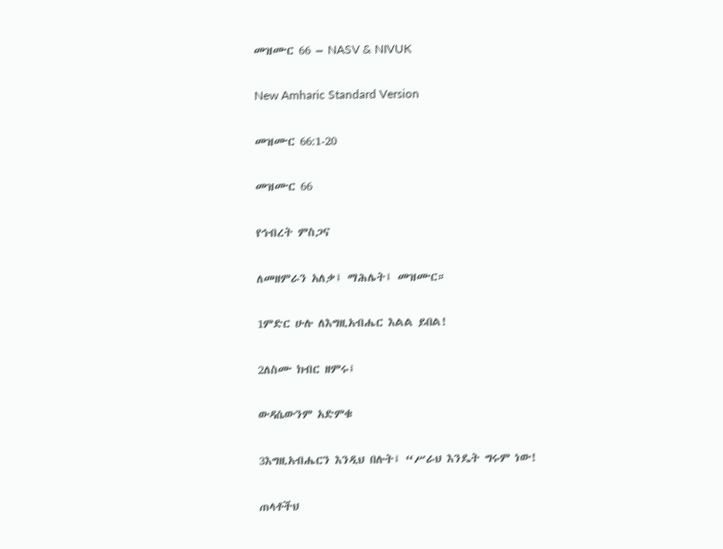መዝሙር 66 – NASV & NIVUK

New Amharic Standard Version

መዝሙር 66:1-20

መዝሙር 66

የኅብረት ምስጋና

ለመዘምራን አለቃ፤ ማሕሌት፤ መዝሙር።

1ምድር ሁሉ ለእግዚአብሔር እልል ይበል!

2ለስሙ ክብር ዘምሩ፤

ውዳሴውንም አድምቁ

3እግዚአብሔርን እንዲህ በሉት፤ “ሥራህ እንዴት ግሩም ነው!

ጠላቶችህ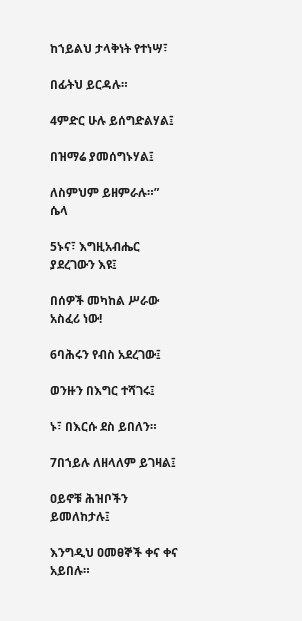ከኀይልህ ታላቅነት የተነሣ፣

በፊትህ ይርዳሉ።

4ምድር ሁሉ ይሰግድልሃል፤

በዝማሬ ያመሰግኑሃል፤

ለስምህም ይዘምራሉ።” ሴላ

5ኑና፣ እግዚአብሔር ያደረገውን እዩ፤

በሰዎች መካከል ሥራው አስፈሪ ነው!

6ባሕሩን የብስ አደረገው፤

ወንዙን በእግር ተሻገሩ፤

ኑ፣ በእርሱ ደስ ይበለን።

7በኀይሉ ለዘላለም ይገዛል፤

ዐይኖቹ ሕዝቦችን ይመለከታሉ፤

እንግዲህ ዐመፀኞች ቀና ቀና አይበሉ።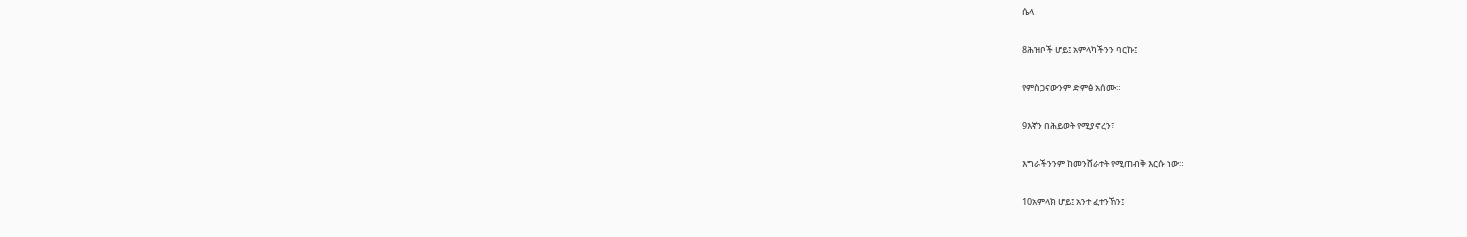ሴላ

8ሕዝቦች ሆይ፤ አምላካችንን ባርኩ፤

የምስጋናውንም ድምፅ አሰሙ።

9እኛን በሕይወት የሚያኖረን፣

እግራችንንም ከመንሸራተት የሚጠብቅ እርሱ ነው።

10አምላክ ሆይ፤ አንተ ፈተንኸን፤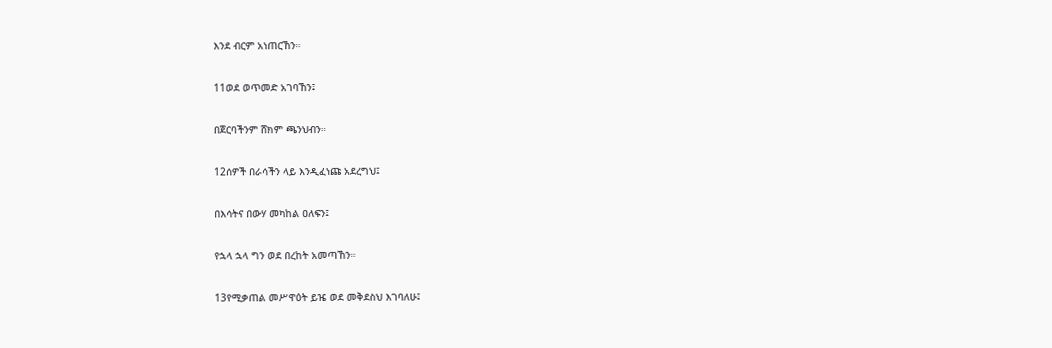እንደ ብርም አነጠርኸን።

11ወደ ወጥመድ አገባኸን፤

በጀርባችንም ሸክም ጫንህብን።

12ሰዎች በራሳችን ላይ እንዲፈነጩ አደረግህ፤

በእሳትና በውሃ መካከል ዐለፍን፤

የኋላ ኋላ ግን ወደ በረከት አመጣኸን።

13የሚቃጠል መሥዋዕት ይዤ ወደ መቅደስህ እገባለሁ፤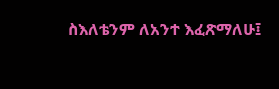ስእለቴንም ለአንተ እፈጽማለሁ፤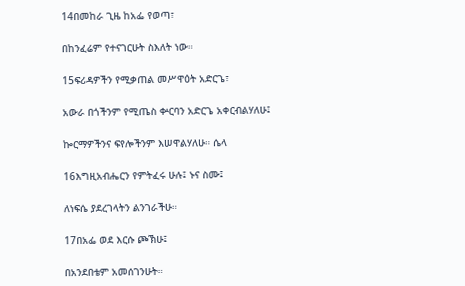14በመከራ ጊዜ ከአፌ የወጣ፣

በከንፈሬም የተናገርሁት ስእለት ነው።

15ፍሪዳዎችን የሚቃጠል መሥዋዕት አድርጌ፣

አውራ በጎችንም የሚጤስ ቍርባን አድርጌ አቀርብልሃለሁ፤

ኰርማዎችንና ፍየሎችንም እሠዋልሃለሁ። ሴላ

16እግዚአብሔርን የምትፈሩ ሁሉ፤ ኑና ስሙ፤

ለነፍሴ ያደረገላትን ልንገራችሁ።

17በአፌ ወደ እርሱ ጮኽሁ፤

በአንደበቴም አመሰገንሁት።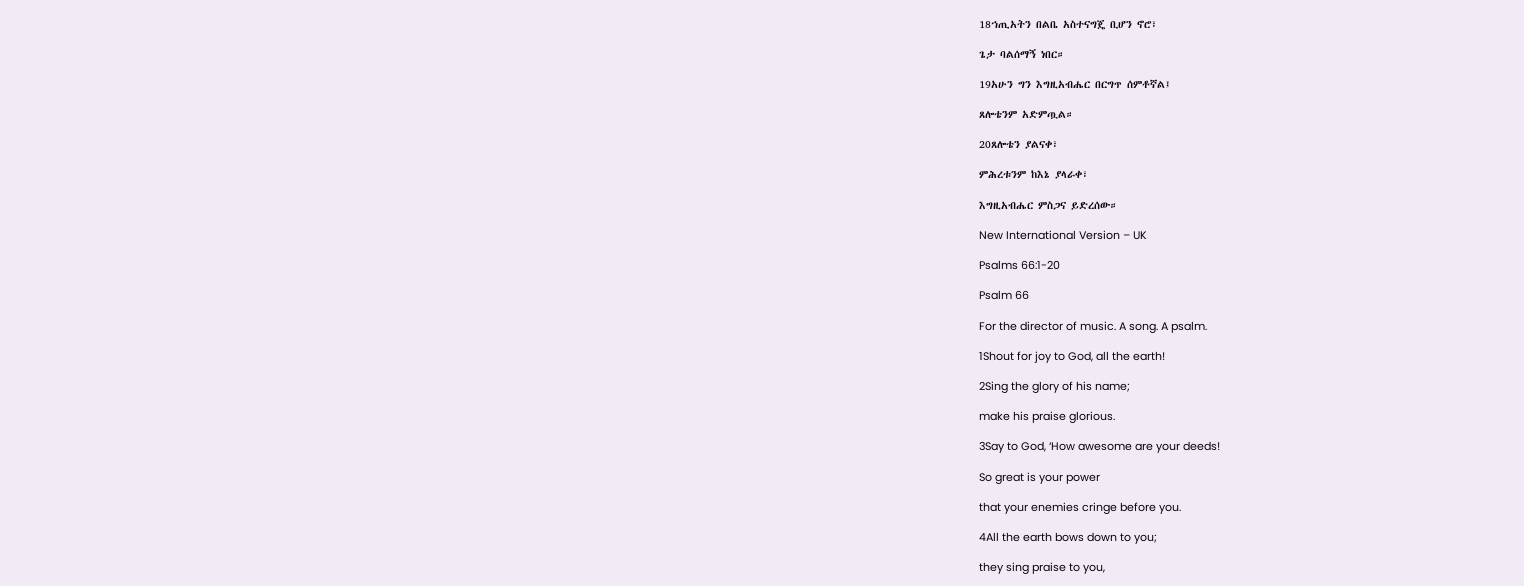18ኀጢአትን በልቤ አስተናግጄ ቢሆን ኖሮ፣

ጌታ ባልሰማኝ ነበር።

19አሁን ግን እግዚአብሔር በርግጥ ሰምቶኛል፤

ጸሎቴንም አድምጧል።

20ጸሎቴን ያልናቀ፣

ምሕረቱንም ከእኔ ያላራቀ፣

እግዚአብሔር ምስጋና ይድረሰው።

New International Version – UK

Psalms 66:1-20

Psalm 66

For the director of music. A song. A psalm.

1Shout for joy to God, all the earth!

2Sing the glory of his name;

make his praise glorious.

3Say to God, ‘How awesome are your deeds!

So great is your power

that your enemies cringe before you.

4All the earth bows down to you;

they sing praise to you,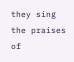they sing the praises of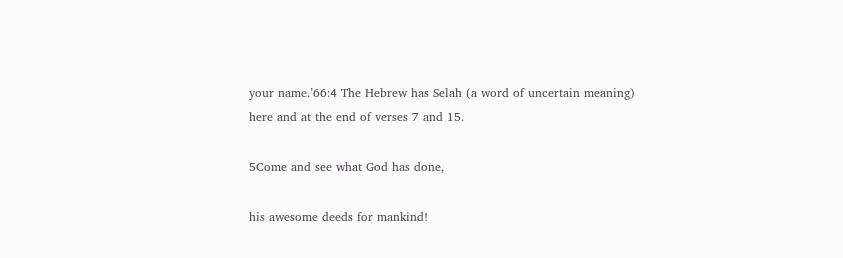your name.’66:4 The Hebrew has Selah (a word of uncertain meaning) here and at the end of verses 7 and 15.

5Come and see what God has done,

his awesome deeds for mankind!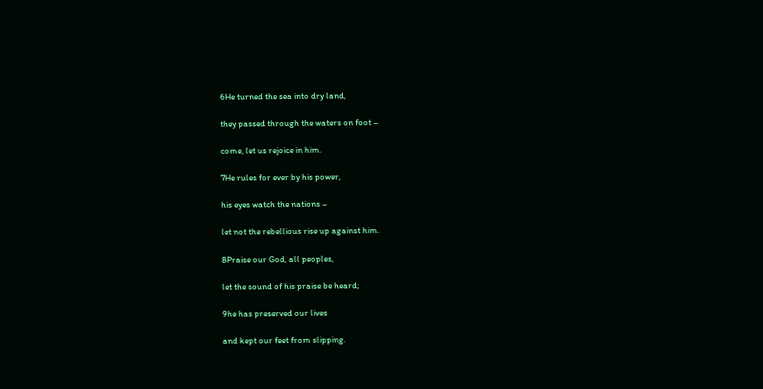6He turned the sea into dry land,

they passed through the waters on foot –

come, let us rejoice in him.

7He rules for ever by his power,

his eyes watch the nations –

let not the rebellious rise up against him.

8Praise our God, all peoples,

let the sound of his praise be heard;

9he has preserved our lives

and kept our feet from slipping.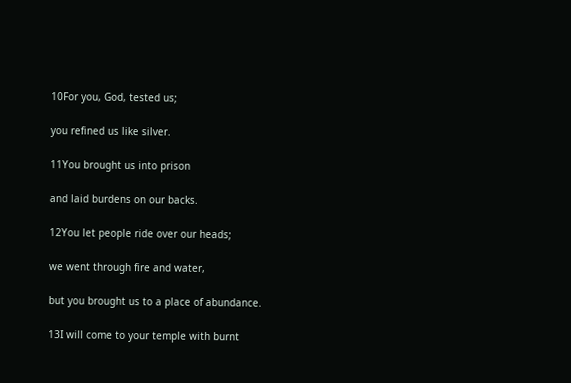10For you, God, tested us;

you refined us like silver.

11You brought us into prison

and laid burdens on our backs.

12You let people ride over our heads;

we went through fire and water,

but you brought us to a place of abundance.

13I will come to your temple with burnt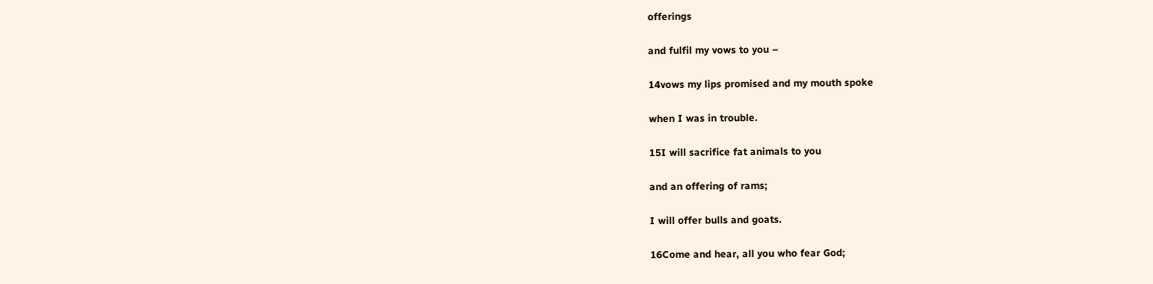offerings

and fulfil my vows to you –

14vows my lips promised and my mouth spoke

when I was in trouble.

15I will sacrifice fat animals to you

and an offering of rams;

I will offer bulls and goats.

16Come and hear, all you who fear God;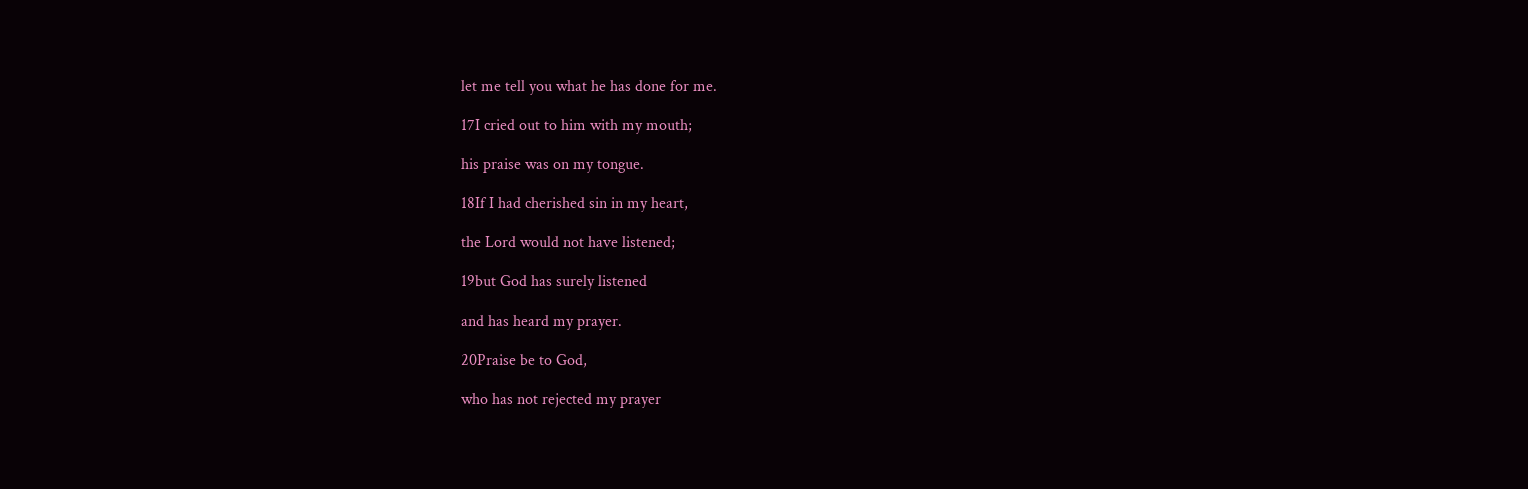let me tell you what he has done for me.

17I cried out to him with my mouth;

his praise was on my tongue.

18If I had cherished sin in my heart,

the Lord would not have listened;

19but God has surely listened

and has heard my prayer.

20Praise be to God,

who has not rejected my prayer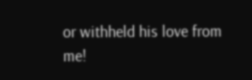or withheld his love from me!